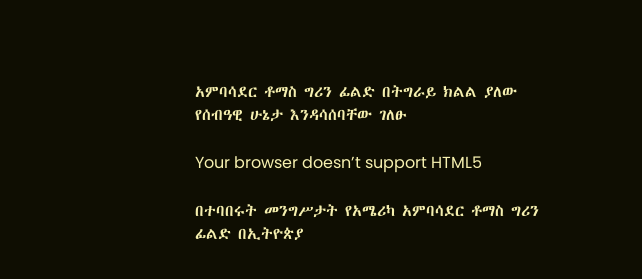አምባሳደር ቶማስ ግሪን ፊልድ በትግራይ ክልል ያለው የሰብዓዊ ሁኔታ እንዳሳሰባቸው ገለፁ

Your browser doesn’t support HTML5

በተባበሩት መንግሥታት የአሜሪካ አምባሳደር ቶማስ ግሪን ፊልድ በኢትዮጵያ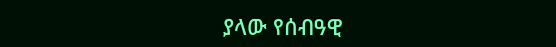ያላው የሰብዓዊ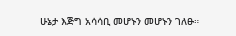ሁኔታ እጅግ አሳሳቢ መሆኑን መሆኑን ገለፁ።